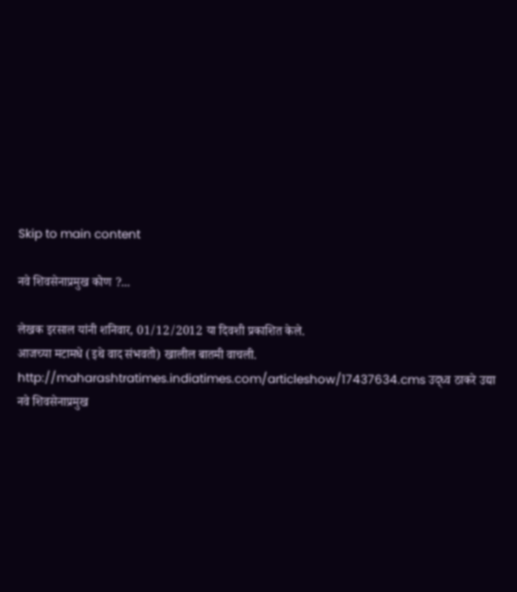Skip to main content

नवे शिवसेनाप्रमुख कोण ?...

लेखक इरसाल यांनी शनिवार, 01/12/2012 या दिवशी प्रकाशित केले.
आजच्या मटामधे (इथे वाद संभवतो) खालील बातमी वाचली. http://maharashtratimes.indiatimes.com/articleshow/17437634.cms उद्ध्व ठाकरे उद्या नवे शिवसेनाप्रमुख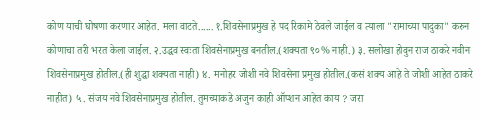कोण याची घोषणा करणार आहेत. मला वाटते...... १.शिवसेनाप्रमुख हे पद रिकामे ठेवले जाईल व त्याला "रामाच्या पादुका" करुन कोणाचा तरी भरत केला जाईल. २.उद्धव स्वःता शिवसेनाप्रमुख बनतील.(शक्यता ९०% नाही.) ३. सलोखा होवुन राज ठाकरे नवीन शिवसेनाप्रमुख होतील.(ही शुद्धा शक्यता नाही) ४. मनोहर जोशी नवे शिवसेना प्रमुख होतील.(कसं शक्य आहे ते जोशी आहेत ठाकरे नाहीत) ५. संजय नवे शिवसेनाप्रमुख होतील. तुमच्याकडे अजुन काही ऑप्शन आहेत काय ? जरा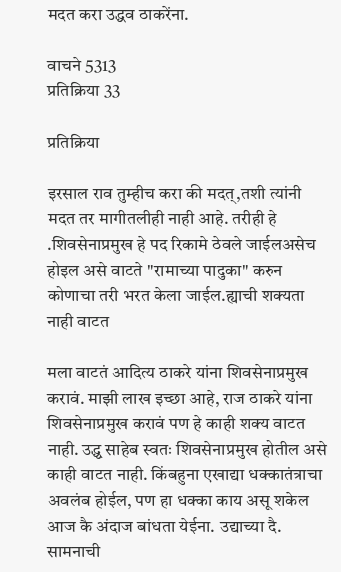मदत करा उद्धव ठाकरेंना.

वाचने 5313
प्रतिक्रिया 33

प्रतिक्रिया

इरसाल राव तुम्हीच करा की मदत्,तशी त्यांनी मदत तर मागीतलीही नाही आहे. तरीही हे .शिवसेनाप्रमुख हे पद रिकामे ठेवले जाईलअसेच होइल असे वाटते "रामाच्या पादुका" करुन कोणाचा तरी भरत केला जाईल.ह्याची शक्यता नाही वाटत

मला वाटतं आदित्य ठाकरे यांना शिवसेनाप्रमुख करावं. माझी लाख इच्छा आहे, राज ठाकरे यांना शिवसेनाप्रमुख करावं पण हे काही शक्य वाटत नाही. उद्ध्व साहेब स्वतः शिवसेनाप्रमुख होतील असे काही वाटत नाही. किंबहुना एखाद्या धक्कातंत्राचा अवलंब होईल, पण हा धक्का काय असू शकेल आज कै अंदाज बांधता येईना. उद्याच्या दै. सामनाची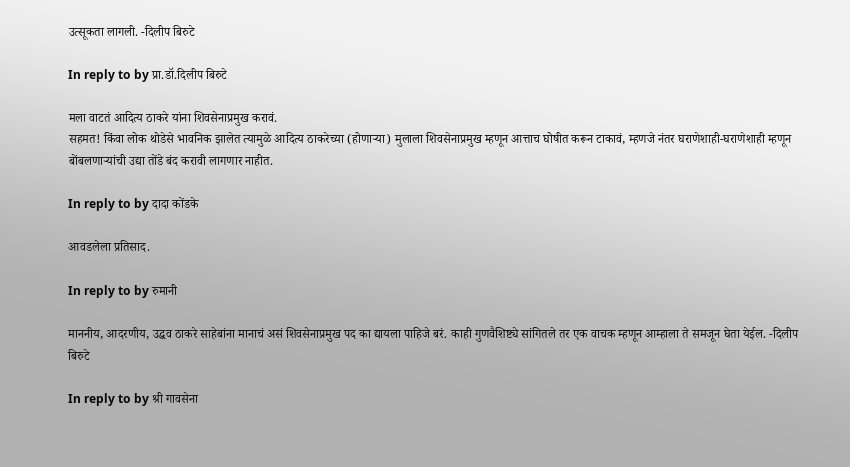उत्सूकता लागली. -दिलीप बिरुटे

In reply to by प्रा.डॉ.दिलीप बिरुटे

मला वाटतं आदित्य ठाकरे यांना शिवसेनाप्रमुख करावं.
सहमत! किंवा लोक थोडेसे भावनिक झालेत त्यामुळे आदित्य ठाकरेच्या (होणार्‍या) मुलाला शिवसेनाप्रमुख म्हणून आत्ताच घोषीत करून टाकावं, म्हणजे नंतर घराणेशाही-घराणेशाही म्हणून बोंबलणार्‍यांची उद्या तोंडे बंद करावी लागणार नाहीत.

In reply to by दादा कोंडके

आवडलेला प्रतिसाद.

In reply to by रुमानी

माननीय, आदरणीय, उद्धव ठाकरे साहेबांना मानाचं असं शिवसेनाप्रमुख पद का द्यायला पाहिजे बरं. काही गुणवैशिष्ट्ये सांगितले तर एक वाचक म्हणून आम्हाला ते समजून घेता येईल. -दिलीप बिरुटे

In reply to by श्री गावसेना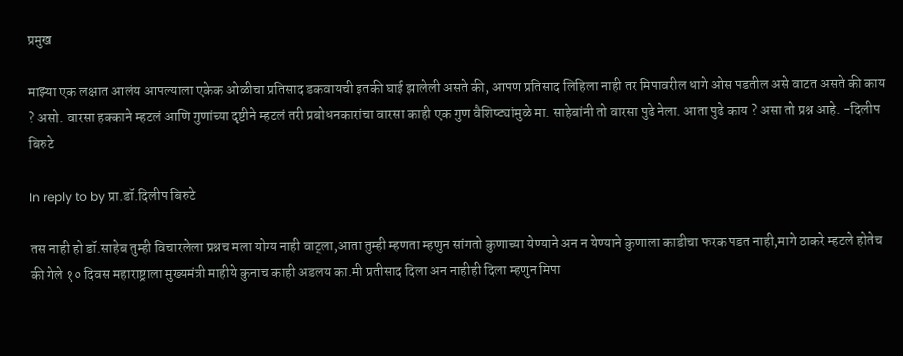प्रमुख

माझ्या एक लक्षात आलंय आपल्याला एकेक ओळीचा प्रतिसाद डकवायची इतकी घाई झालेली असते की, आपण प्रतिसाद लिहिला नाही तर मिपावरील धागे ओस पडतील असे वाटत असते की काय ? असो. वारसा हक्काने म्हटलं आणि गुणांच्या दृष्टीने म्हटलं तरी प्रबोधनकारांचा वारसा काही एक गुण वैशिष्ट्यांमुळे मा. साहेबांनी तो वारसा पुढे नेला. आता पुढे काय ? असा तो प्रश्न आहे. -दिलीप बिरुटे

In reply to by प्रा.डॉ.दिलीप बिरुटे

तस नाही हो डॉ.साहेब तुम्ही विचारलेला प्रश्नच मला योग्य नाही वाट्ला,आता तुम्ही म्हणता म्हणुन सांगतो कुणाच्या येण्याने अन न येण्याने कुणाला काडीचा फरक पडत नाही,मागे ठाकरे म्हटले होतेच की गेले १० दिवस महाराष्ट्राला मुख्यमंत्री माहीये कुनाच काही अडलय का.मी प्रतीसाद दिला अन नाहीही दिला म्हणुन मिपा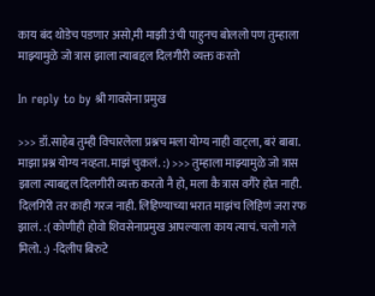काय बंद थोडेच पडणार असो,मी माझी उंची पाहुनच बोललो पण तुम्हाला माझ्यामुळे जो त्रास झाला त्याबद्दल दिलगीरी व्यक्त करतो

In reply to by श्री गावसेना प्रमुख

>>> डॉ.साहेब तुम्ही विचारलेला प्रश्नच मला योग्य नाही वाट्ला, बरं बाबा. माझा प्रश्न योग्य नव्हता. माझं चुकलं. :) >>> तुम्हाला माझ्यामुळे जो त्रास झाला त्याबद्दल दिलगीरी व्यक्त करतो नै हो, मला कै त्रास वगैरे होत नाही. दिलगिरी तर काही गरज नाही. लिहिण्याच्या भरात माझंच लिहिणं जरा रफ झालं. :( कोणीही होवो शिवसेनाप्रमुख आपल्याला काय त्याचं. चलो गले मिलो. :) -दिलीप बिरुटे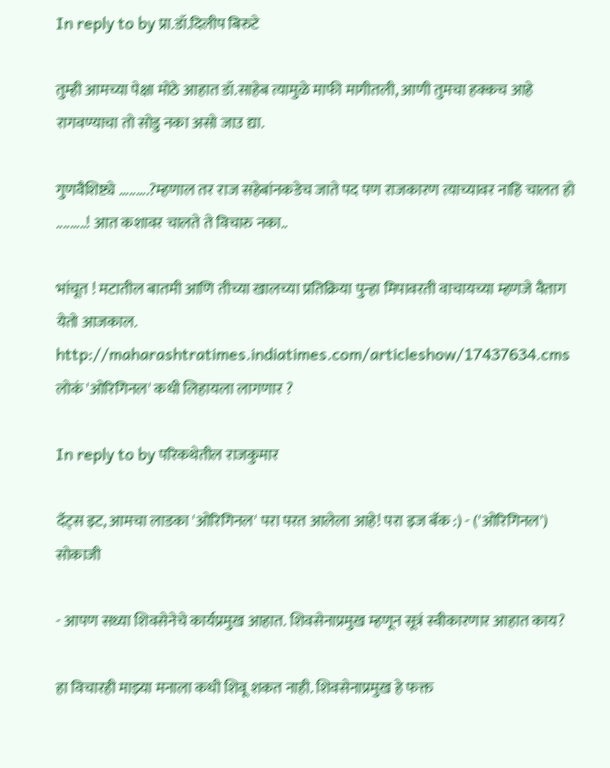In reply to by प्रा.डॉ.दिलीप बिरुटे

तुम्ही आमच्या पेक्षा मोठे आहात डॉ.साहेब त्यामुळे माफी मागीतली, आणी तुमचा हक्कच आहे रागवण्याचा तो सोडु नका असो जाउ द्या.

गुणवैशिष्ट्ये .........?म्हणाल तर राज सहेबांनकडेच जाते पद पण राजकारण त्याच्यावर नाहि चालत हो .........! आत कशावर चालते ते विचारु नका..

भांचूत ! मटातील बातमी आणि तीच्या खालच्या प्रतिक्रिया पुन्हा मिपावरती वाचायच्या म्हणजे वैताग येतो आजकाल. http://maharashtratimes.indiatimes.com/articleshow/17437634.cms लोकं 'ओरिगिनल' कधी लिहायला लागणार ?

In reply to by परिकथेतील राजकुमार

दॅट्स इट, आमचा लाडका 'ओरिगिनल' परा परत आलेला आहे! परा इज बॅक :) - ('ओरिगिनल') सोकाजी

- आपण सध्या शिवसेनेचे कार्यप्रमुख आहात. शिवसेनाप्रमुख म्हणून सूत्रं स्वीकारणार आहात काय?

हा विचारही माझ्या मनाला कधी शिवू शकत नाही. शिवसेनाप्रमुख हे फक्त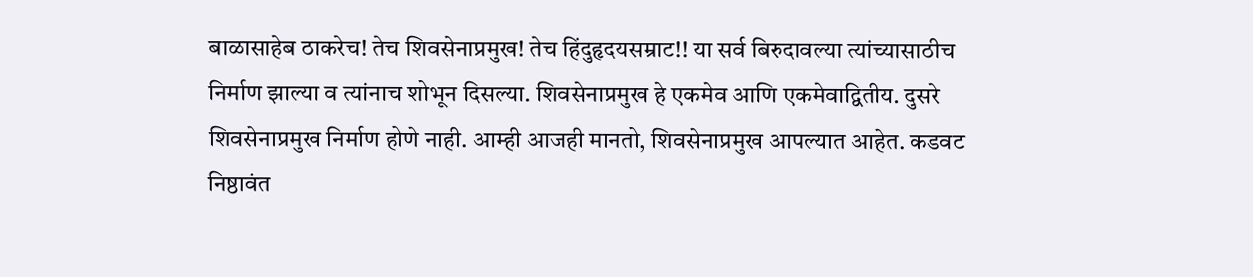बाळासाहेब ठाकरेच! तेच शिवसेनाप्रमुख! तेच हिंदुहृदयसम्राट!! या सर्व बिरुदावल्या त्यांच्यासाठीच निर्माण झाल्या व त्यांनाच शोभून दिसल्या. शिवसेनाप्रमुख हे एकमेव आणि एकमेवाद्वितीय. दुसरे शिवसेनाप्रमुख निर्माण होणे नाही. आम्ही आजही मानतो, शिवसेनाप्रमुख आपल्यात आहेत. कडवट निष्ठावंत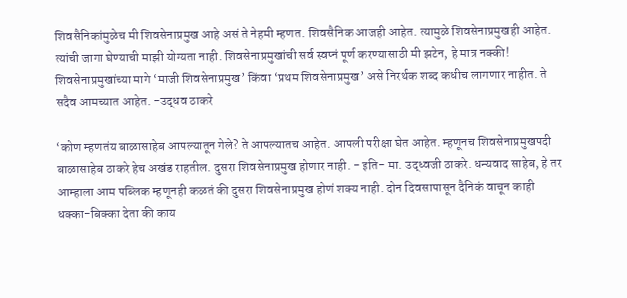शिवसैनिकांमुळेच मी शिवसेनाप्रमुख आहे असं ते नेहमी म्हणत. शिवसैनिक आजही आहेत. त्यामुळे शिवसेनाप्रमुखही आहेत. त्यांची जागा घेण्याची माझी योग्यता नाही. शिवसेनाप्रमुखांची सर्व स्वप्नं पूर्ण करण्यासाठी मी झटेन, हे मात्र नक्की! शिवसेनाप्रमुखांच्या मागे ‘माजी शिवसेनाप्रमुख’ किंवा ‘प्रथम शिवसेनाप्रमुख’ असे निरर्थक शब्द कधीच लागणार नाहीत. ते सदैव आमच्यात आहेत. -उद्धव ठाकरे

‘कोण म्हणतंय बाळासाहेब आपल्यातून गेले? ते आपल्यातच आहेत. आपली परीक्षा घेत आहेत. म्हणूनच शिवसेनाप्रमुखपदी बाळासाहेब ठाकरे हेच अखंड राहतील. दुसरा शिवसेनाप्रमुख होणार नाही. - इति- मा. उद्ध्वजी ठाकरे. धन्यवाद साहेब, हे तर आम्हाला आम पब्लिक म्हणूनही कळतं की दुसरा शिवसेनाप्रमुख होणं शक्य नाही. दोन दिवसापासून दैनिकं वाचून काही धक्का-बिक्का देता की काय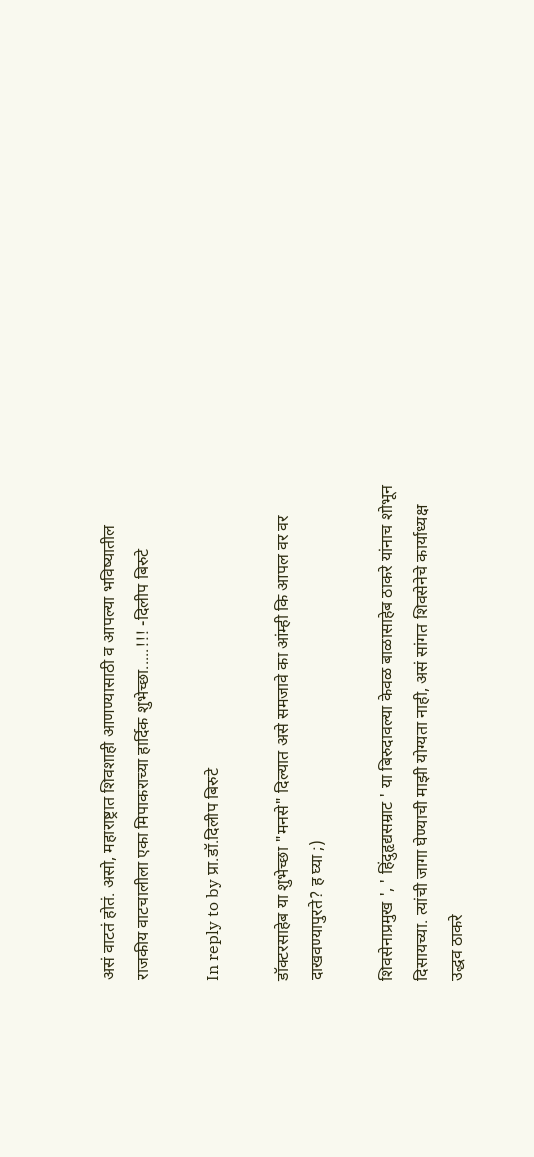असं वाटतं होतं. असो, महाराष्ट्रात शिवशाही आणण्यासाठी व आपल्या भविष्यातील राजकीय वाटचालीला एका मिपाकराच्या हार्दिक शुभेच्छा.....!!! -दिलीप बिरुटे

In reply to by प्रा.डॉ.दिलीप बिरुटे

डॉक्टरसाहेब या शुभेच्छा "मनसे" दिल्यात असे समजावे का आंम्ही कि आपल वर वर दाखवण्यापुरते? ह घ्या ;)

शिवसेनाप्रमुख ', ' हिंदुहृद्यसम्राट ' या बिरुदावल्या केवळ बाळासाहेब ठाकरे यांनाच शोभून दिसायच्या. त्यांची जागा घेण्याची माझी योग्यता नाही, असं सांगत शिवसेनेचे कार्याध्यक्ष उद्धव ठाकरे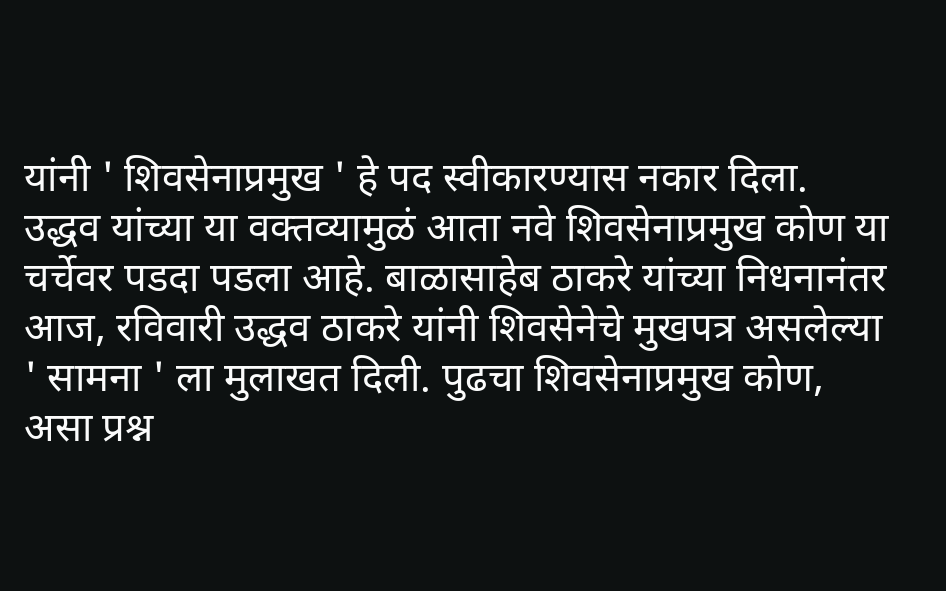यांनी ' शिवसेनाप्रमुख ' हे पद स्वीकारण्यास नकार दिला. उद्धव यांच्या या वक्तव्यामुळं आता नवे शिवसेनाप्रमुख कोण या चर्चेवर पडदा पडला आहे. बाळासाहेब ठाकरे यांच्या निधनानंतर आज, रविवारी उद्धव ठाकरे यांनी शिवसेनेचे मुखपत्र असलेल्या ' सामना ' ला मुलाखत दिली. पुढचा शिवसेनाप्रमुख कोण, असा प्रश्न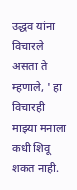उद्धव यांना विचारले असता ते म्हणाले, ' हा विचारही माझ्या मनाला कधी शिवू शकत नाही.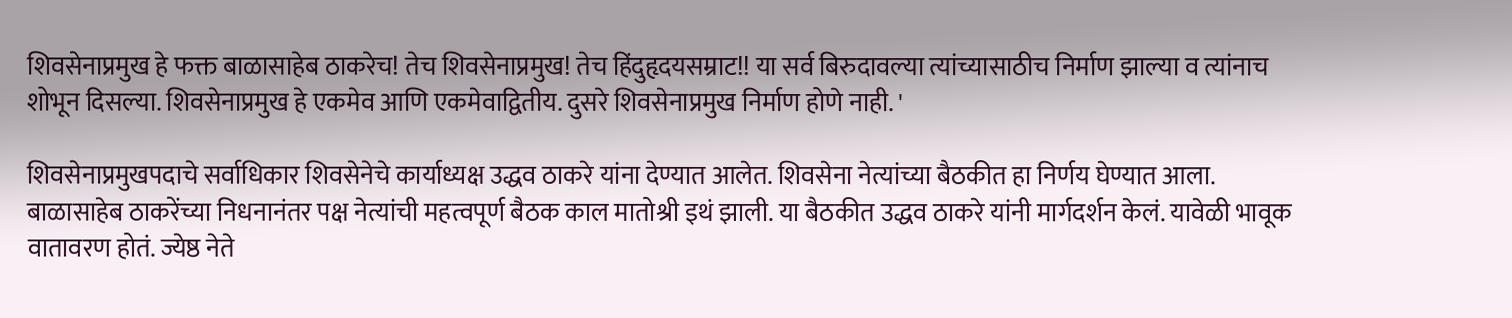शिवसेनाप्रमुख हे फक्त बाळासाहेब ठाकरेच! तेच शिवसेनाप्रमुख! तेच हिंदुहृदयसम्राट!! या सर्व बिरुदावल्या त्यांच्यासाठीच निर्माण झाल्या व त्यांनाच शोभून दिसल्या. शिवसेनाप्रमुख हे एकमेव आणि एकमेवाद्वितीय. दुसरे शिवसेनाप्रमुख निर्माण होणे नाही. '

शिवसेनाप्रमुखपदाचे सर्वाधिकार शिवसेनेचे कार्याध्यक्ष उद्धव ठाकरे यांना देण्यात आलेत. शिवसेना नेत्यांच्या बैठकीत हा निर्णय घेण्यात आला. बाळासाहेब ठाकरेंच्या निधनानंतर पक्ष नेत्यांची महत्वपूर्ण बैठक काल मातोश्री इथं झाली. या बैठकीत उद्धव ठाकरे यांनी मार्गदर्शन केलं. यावेळी भावूक वातावरण होतं. ज्येष्ठ नेते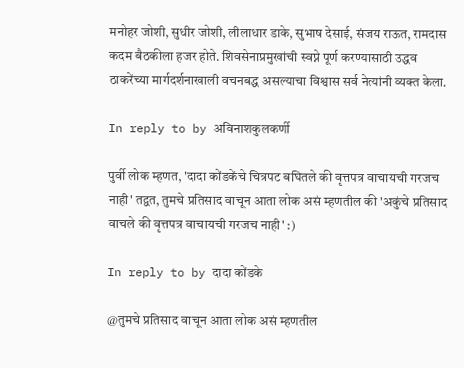मनोहर जोशी, सुधीर जोशी, लीलाधार डाके, सुभाष देसाई, संजय राऊत, रामदास कदम बैठकीला हजर होते. शिवसेनाप्रमुखांची स्वप्ने पूर्ण करण्यासाठी उद्धव ठाकरेंच्या मार्गदर्शनाखाली वचनबद्ध असल्याचा विश्वास सर्व नेत्यांनी व्यक्त केला.

In reply to by अविनाशकुलकर्णी

पुर्वी लोक म्हणत, 'दादा कोंडकेंचे चित्रपट बघितले की वृत्तपत्र वाचायची गरजच नाही' तद्वत, तुमचे प्रतिसाद वाचून आता लोक असं म्हणतील की 'अकुंचे प्रतिसाद वाचले की वृत्तपत्र वाचायची गरजच नाही' :)

In reply to by दादा कोंडके

@तुमचे प्रतिसाद वाचून आता लोक असं म्हणतील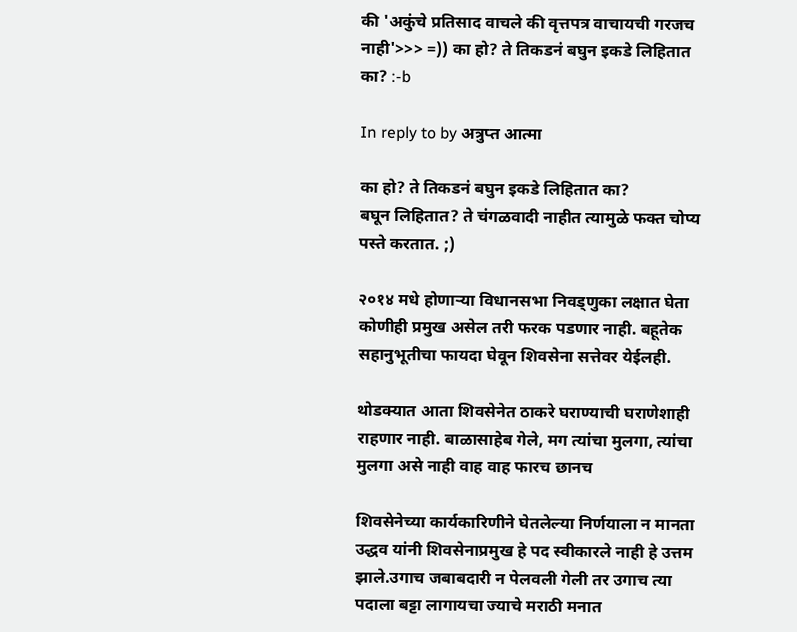की 'अकुंचे प्रतिसाद वाचले की वृत्तपत्र वाचायची गरजच नाही'>>> =)) का हो? ते तिकडनं बघुन इकडे लिहितात का? :-b

In reply to by अत्रुप्त आत्मा

का हो? ते तिकडनं बघुन इकडे लिहितात का?
बघून लिहितात? ते चंगळवादी नाहीत त्यामुळे फक्त चोप्य पस्ते करतात. ;)

२०१४ मधे होणार्‍या विधानसभा निवड्णुका लक्षात घेता कोणीही प्रमुख असेल तरी फरक पडणार नाही. बहूतेक सहानुभूतीचा फायदा घेवून शिवसेना सत्तेवर येईलही.

थोडक्यात आता शिवसेनेत ठाकरे घराण्याची घराणेशाही राहणार नाही. बाळासाहेब गेले, मग त्यांचा मुलगा, त्यांचा मुलगा असे नाही वाह वाह फारच छानच

शिवसेनेच्या कार्यकारिणीने घेतलेल्या निर्णयाला न मानता उद्धव यांनी शिवसेनाप्रमुख हे पद स्वीकारले नाही हे उत्तम झाले.उगाच जबाबदारी न पेलवली गेली तर उगाच त्या पदाला बट्टा लागायचा ज्याचे मराठी मनात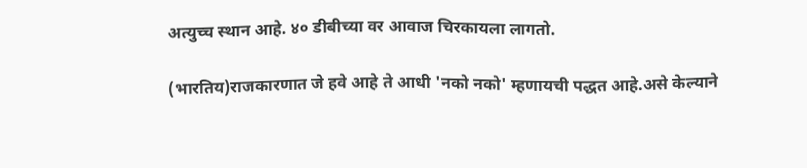अत्युच्च स्थान आहे. ४० डीबीच्या वर आवाज चिरकायला लागतो.

(भारतिय)राजकारणात जे हवे आहे ते आधी 'नको नको' म्हणायची पद्धत आहे.असे केल्याने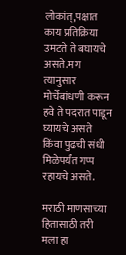लोकांत्,पक्षात काय प्रतिक्रिया उमटते ते बघायचे असते.मग त्यानुसार मोर्चेबांधणी करून हवे ते पदरात पाडून घ्यायचे असते किंवा पुढची संधी मिळेपर्यंत गप्प रहायचे असते.

मराठी माणसाच्या हितासाठी तरी मला हा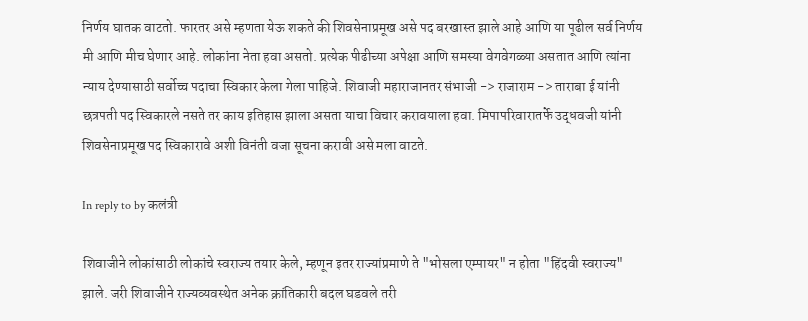निर्णय घातक वाटतो. फारतर असे म्हणता येऊ शकते की शिवसेनाप्रमूख असे पद बरखास्त झाले आहे आणि या पूढील सर्व निर्णय मी आणि मीच घेणार आहे. लोकांना नेता हवा असतो. प्रत्येक पीढीच्या अपेक्षा आणि समस्या वेगवेगळ्या असतात आणि त्यांना न्याय देण्यासाठी सर्वोच्च पदाचा स्विकार केला गेला पाहिजे. शिवाजी महाराजानतर संभाजी -> राजाराम -> ताराबा ई यांनी छत्रपती पद स्विकारले नसते तर काय इतिहास झाला असता याचा विचार करावयाला हवा. मिपापरिवारातर्फे उद्धवजी यांनी शिवसेनाप्रमूख पद स्विकारावे अशी विनंती वजा सूचना करावी असे मला वाटते.

In reply to by कलंत्री

शिवाजीने लोकांसाठी लोकांचे स्वराज्य तयार केले, म्हणून इतर राज्यांप्रमाणे ते "भोसला एम्पायर" न होता "हिंदवी स्वराज्य" झाले. जरी शिवाजीने राज्यव्यवस्थेत अनेक क्रांतिकारी बदल घडवले तरी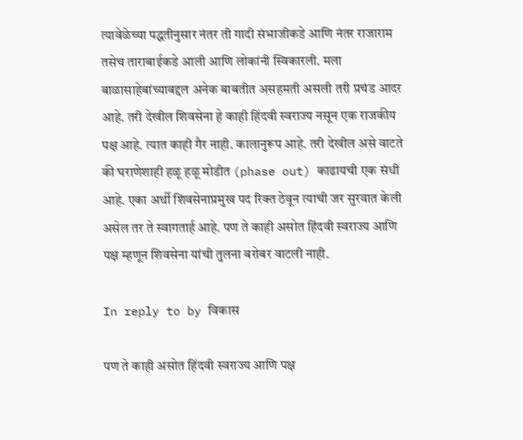त्यावेळेच्या पद्धतीनुसार नंतर ती गादी संभाजीकडे आणि नंतर राजाराम तसेच ताराबाईकडे आली आणि लोकांनी स्विकारली. मला बाळासाहेबांच्याबद्दल अनेक बाबतीत असहमती असली तरी प्रचंड आदर आहे. तरी देखील शिवसेना हे काही हिंदवी स्वराज्य नसून एक राजकीय पक्ष आहे. त्यात काही गैर नाही. कालानुरूप आहे. तरी देखील असे वाटते की घराणेशाही हळू हळू मोडीत (phase out) काढायची एक संधी आहे. एका अर्थी शिवसेनाप्रमुख पद रिक्त ठेवून त्याची जर सुरवात केली असेल तर ते स्वागतार्ह आहे. पण ते काही असोत हिंदवी स्वराज्य आणि पक्ष म्हणून शिवसेना यांची तुलना बरोबर वाटली नाही.

In reply to by विकास

पण ते काही असोत हिंदवी स्वराज्य आणि पक्ष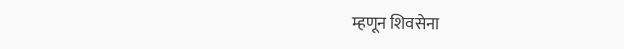म्हणून शिवसेना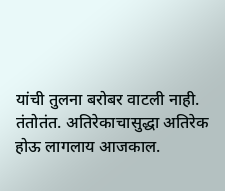यांची तुलना बरोबर वाटली नाही.
तंतोतंत. अतिरेकाचासुद्धा अतिरेक होऊ लागलाय आजकाल.